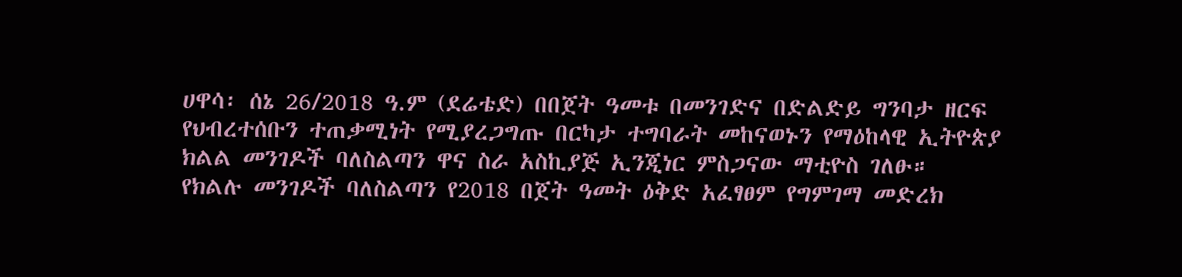ሀዋሳ፡ ሰኔ 26/2018 ዓ.ም (ደሬቴድ) በበጀት ዓመቱ በመንገድና በድልድይ ግንባታ ዘርፍ የህብረተሰቡን ተጠቃሚነት የሚያረጋግጡ በርካታ ተግባራት መከናወኑን የማዕከላዊ ኢትዮጵያ ክልል መንገዶች ባለስልጣን ዋና ስራ አስኪያጅ ኢንጂነር ምስጋናው ማቲዮስ ገለፁ።
የክልሉ መንገዶች ባለስልጣን የ2018 በጀት ዓመት ዕቅድ አፈፃፀም የግምገማ መድረክ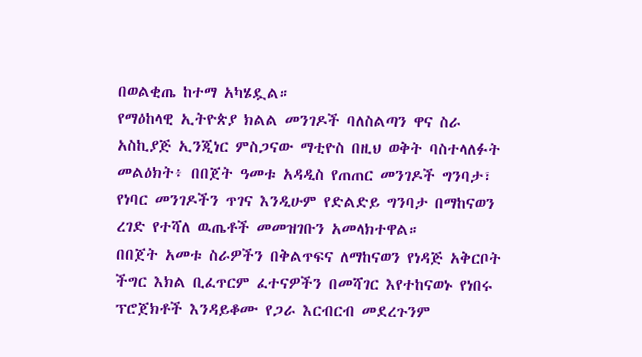በወልቂጤ ከተማ አካሄዷል።
የማዕከላዊ ኢትዮጵያ ክልል መንገዶች ባለስልጣን ዋና ስራ አስኪያጅ ኢንጂነር ምስጋናው ማቲዮስ በዚህ ወቅት ባስተላለፉት መልዕክት፥ በበጀት ዓመቱ አዳዲስ የጠጠር መንገዶች ግንባታ፣ የነባር መንገዶችን ጥገና እንዲሁም የድልድይ ግንባታ በማከናወን ረገድ የተሻለ ዉጤቶች መመዝገቡን አመላክተዋል።
በበጀት አመቱ ስራዎችን በቅልጥፍና ለማከናወን የነዳጅ አቅርቦት ችግር እክል ቢፈጥርም ፈተናዎችን በመሻገር እየተከናወኑ የነበሩ ፕሮጀክቶች እንዳይቆሙ የጋራ እርብርብ መደረጉንም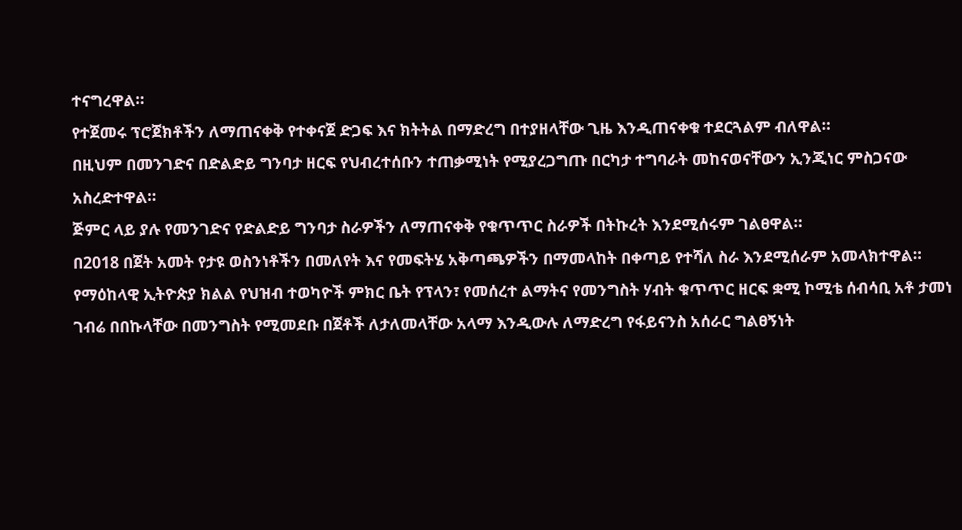ተናግረዋል።
የተጀመሩ ፕሮጀክቶችን ለማጠናቀቅ የተቀናጀ ድጋፍ እና ክትትል በማድረግ በተያዘላቸው ጊዜ እንዲጠናቀቁ ተደርጓልም ብለዋል።
በዚህም በመንገድና በድልድይ ግንባታ ዘርፍ የህብረተሰቡን ተጠቃሚነት የሚያረጋግጡ በርካታ ተግባራት መከናወናቸውን ኢንጂነር ምስጋናው አስረድተዋል።
ጅምር ላይ ያሉ የመንገድና የድልድይ ግንባታ ስራዎችን ለማጠናቀቅ የቁጥጥር ስራዎች በትኩረት እንደሚሰሩም ገልፀዋል።
በ2018 በጀት አመት የታዩ ወስንነቶችን በመለየት እና የመፍትሄ አቅጣጫዎችን በማመላከት በቀጣይ የተሻለ ስራ እንደሚሰራም አመላክተዋል።
የማዕከላዊ ኢትዮጵያ ክልል የህዝብ ተወካዮች ምክር ቤት የፕላን፣ የመሰረተ ልማትና የመንግስት ሃብት ቁጥጥር ዘርፍ ቋሚ ኮሚቴ ሰብሳቢ አቶ ታመነ ገብሬ በበኩላቸው በመንግስት የሚመደቡ በጀቶች ለታለመላቸው አላማ እንዲውሉ ለማድረግ የፋይናንስ አሰራር ግልፀኝነት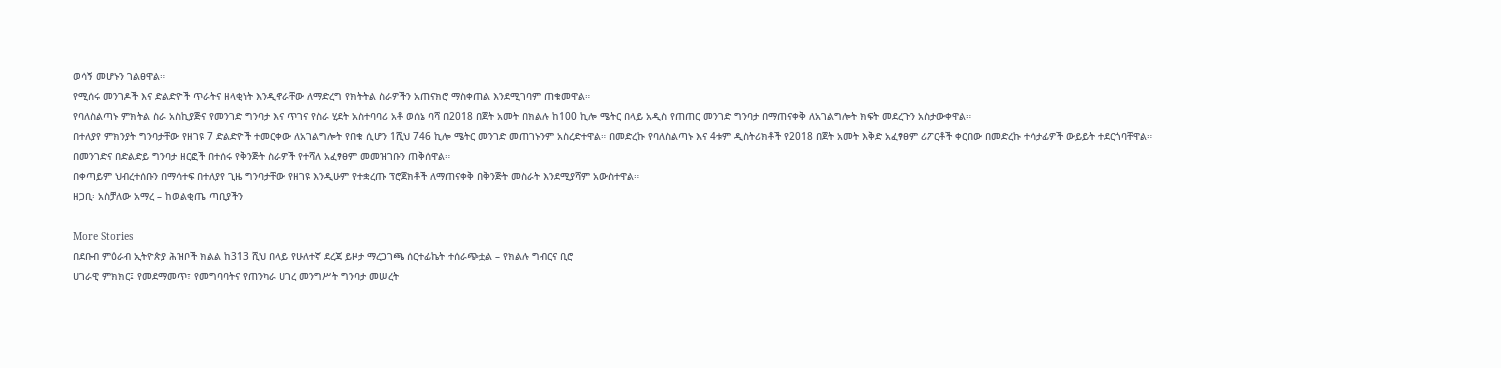ወሳኝ መሆኑን ገልፀዋል።
የሚሰሩ መንገዶች እና ድልድዮች ጥራትና ዘላቂነት እንዲኖራቸው ለማድረግ የክትትል ስራዎችን አጠናክሮ ማስቀጠል እንደሚገባም ጠቁመዋል።
የባለስልጣኑ ምክትል ስራ አስኪያጅና የመንገድ ግንባታ እና ጥገና የስራ ሂደት አስተባባሪ አቶ ወሰኔ ባሻ በ2018 በጀት አመት በክልሉ ከ100 ኪሎ ሜትር በላይ አዲስ የጠጠር መንገድ ግንባታ በማጠናቀቅ ለአገልግሎት ክፍት መደረጉን አስታውቀዋል።
በተለያየ ምክንያት ግንባታቸው የዘገዩ 7 ድልድዮች ተመርቀው ለአገልግሎት የበቁ ሲሆን 1ሺህ 746 ኪሎ ሜትር መንገድ መጠገኑንም አስረድተዋል። በመድረኩ የባለስልጣኑ እና 4ቱም ዲስትሪክቶች የ2018 በጀት አመት እቅድ አፈፃፀም ሪፖርቶች ቀርበው በመድረኩ ተሳታፊዎች ውይይት ተደርጎባቸዋል።
በመንገድና በድልድይ ግንባታ ዘርፎች በተሰሩ የቅንጅት ስራዎች የተሻለ አፈፃፀም መመዝገቡን ጠቅሰዋል።
በቀጣይም ህብረተሰቡን በማሳተፍ በተለያየ ጊዜ ግንባታቸው የዘገዩ እንዲሁም የተቋረጡ ፕሮጀክቶች ለማጠናቀቅ በቅንጅት መስራት እንደሚያሻም አውስተዋል።
ዘጋቢ፡ አስቻለው አማረ – ከወልቂጤ ጣቢያችን

More Stories
በደቡብ ምዕራብ ኢትዮጵያ ሕዝቦች ክልል ከ313 ሺህ በላይ የሁለተኛ ደረጃ ይዞታ ማረጋገጫ ሰርተፊኬት ተሰራጭቷል – የክልሉ ግብርና ቢሮ
ሀገራዊ ምክክር፤ የመደማመጥ፣ የመግባባትና የጠንካራ ሀገረ መንግሥት ግንባታ መሠረት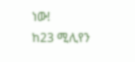ነው!
ከ23 ሚሊየን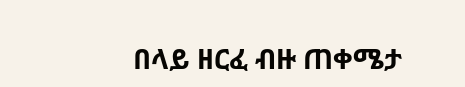በላይ ዘርፈ ብዙ ጠቀሜታ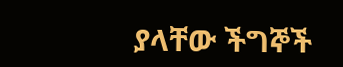ያላቸው ችግኞች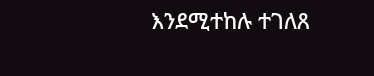እንደሚተከሉ ተገለጸ